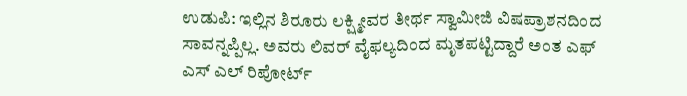ಉಡುಪಿ: ಇಲ್ಲಿನ ಶಿರೂರು ಲಕ್ಷ್ಮೀವರ ತೀರ್ಥ ಸ್ವಾಮೀಜಿ ವಿಷಪ್ರಾಶನದಿಂದ ಸಾವನ್ನಪ್ಪಿಲ್ಲ. ಅವರು ಲಿವರ್ ವೈಫಲ್ಯದಿಂದ ಮೃತಪಟ್ಟಿದ್ದಾರೆ ಅಂತ ಎಫ್ ಎಸ್ ಎಲ್ ರಿಪೋರ್ಟ್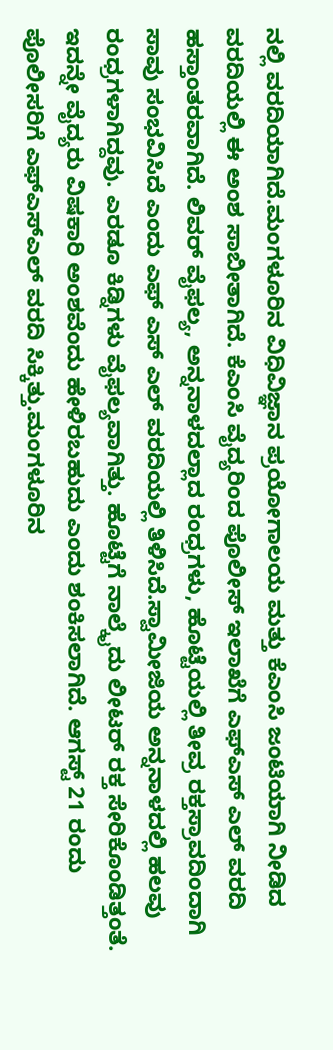ನಲ್ಲಿ ವರದಿಯಾಗಿದೆ.ಮಂಗಳೂರಿನ ವಿಧಿವಿಜ್ಞಾನ ಪ್ರಯೋಗಾಲಯ ಮತ್ತು ಕೆಎಂಸಿ ಜಂಟಿಯಾಗಿ ನೀಡಿದ ವರದಿಯಲ್ಲಿ ಈ ಅಂಶ ಸಾಬೀತಾಗಿದೆ. ಕೆಎಂಸಿ ವೈದ್ಯರಿಂದ ಪೊಲೀಸ್ ಇಲಾಖೆಗೆ ಎಫ್‍ಎಸ್ ಎಲ್ ವರದಿ ಹಸ್ತಾಂತರವಾಗಿದೆ. ಲಿವರ್ ವೈಫಲ್ಯ, ಅನ್ನನಾಳದಲ್ಲಾದ ರಂಧ್ರಗಳು, ಹೊಟ್ಟೆಯಲ್ಲಿ ತೀವ್ರ ರಕ್ತಸ್ರಾವದಿಂದಾಗಿ ಸಾವು ಸಂಭವಿಸಿದೆ ಎಂದು ಎಫ್ ಎಸ್ ಎಲ್ ವರದಿಯಲ್ಲಿ ತಿಳಿಸಿದೆ.ಸ್ವಾಮೀಜಿಯ ಅನ್ನನಾಳದಲ್ಲಿ ಹಲವು ರಂಧ್ರಗಳಾಗಿದ್ದವು. ಎರಡೂ ಕಿಡ್ನಿಗಳು ವೈಫಲ್ಯವಾಗಿತ್ತು. ಹೊಟ್ಟೆಗೆ ನಾಲ್ಕೈದು ಲೀಟರ್ ರಕ್ತ ಸೇರಿಕೊಂಡಿತ್ತಂತೆ. ಇದನ್ನೇ ವೈದ್ಯರು ವಿಷಕಾರಿ ಅಂಶವೆಂದು ಹೇಳಿರಬಹುದು ಎಂದು ಶಂಕಿಸಲಾಗಿದೆ. ಆಗಸ್ಟ್ 21 ರಂದು ಪೊಲೀಸರಿಗೆ ಎಫ್‍ಎಸ್‍ಎಲ್ ವರದಿ ಸಿಕ್ಕಿತ್ತು.ಮಂಗಳೂರಿನ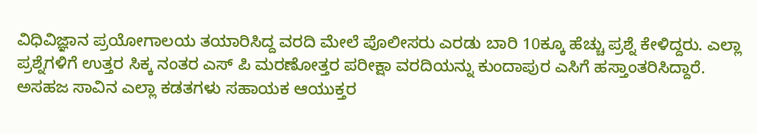ವಿಧಿವಿಜ್ಞಾನ ಪ್ರಯೋಗಾಲಯ ತಯಾರಿಸಿದ್ದ ವರದಿ ಮೇಲೆ ಪೊಲೀಸರು ಎರಡು ಬಾರಿ 10ಕ್ಕೂ ಹೆಚ್ಚು ಪ್ರಶ್ನೆ ಕೇಳಿದ್ದರು. ಎಲ್ಲಾ ಪ್ರಶ್ನೆಗಳಿಗೆ ಉತ್ತರ ಸಿಕ್ಕ ನಂತರ ಎಸ್ ಪಿ ಮರಣೋತ್ತರ ಪರೀಕ್ಷಾ ವರದಿಯನ್ನು ಕುಂದಾಪುರ ಎಸಿಗೆ ಹಸ್ತಾಂತರಿಸಿದ್ದಾರೆ. ಅಸಹಜ ಸಾವಿನ ಎಲ್ಲಾ ಕಡತಗಳು ಸಹಾಯಕ ಆಯುಕ್ತರ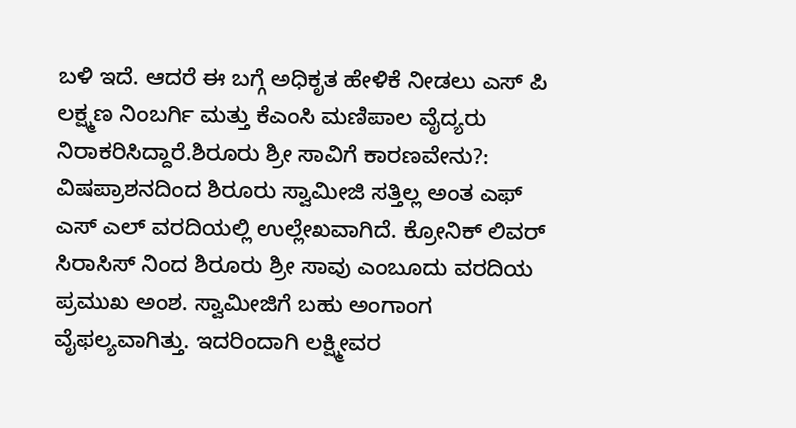ಬಳಿ ಇದೆ. ಆದರೆ ಈ ಬಗ್ಗೆ ಅಧಿಕೃತ ಹೇಳಿಕೆ ನೀಡಲು ಎಸ್ ಪಿ ಲಕ್ಷ್ಮಣ ನಿಂಬರ್ಗಿ ಮತ್ತು ಕೆಎಂಸಿ ಮಣಿಪಾಲ ವೈದ್ಯರು ನಿರಾಕರಿಸಿದ್ದಾರೆ.ಶಿರೂರು ಶ್ರೀ ಸಾವಿಗೆ ಕಾರಣವೇನು?:
ವಿಷಪ್ರಾಶನದಿಂದ ಶಿರೂರು ಸ್ವಾಮೀಜಿ ಸತ್ತಿಲ್ಲ ಅಂತ ಎಫ್ ಎಸ್ ಎಲ್ ವರದಿಯಲ್ಲಿ ಉಲ್ಲೇಖವಾಗಿದೆ. ಕ್ರೋನಿಕ್ ಲಿವರ್ ಸಿರಾಸಿಸ್ ನಿಂದ ಶಿರೂರು ಶ್ರೀ ಸಾವು ಎಂಬೂದು ವರದಿಯ ಪ್ರಮುಖ ಅಂಶ. ಸ್ವಾಮೀಜಿಗೆ ಬಹು ಅಂಗಾಂಗ ವೈಫಲ್ಯವಾಗಿತ್ತು. ಇದರಿಂದಾಗಿ ಲಕ್ಷ್ಮೀವರ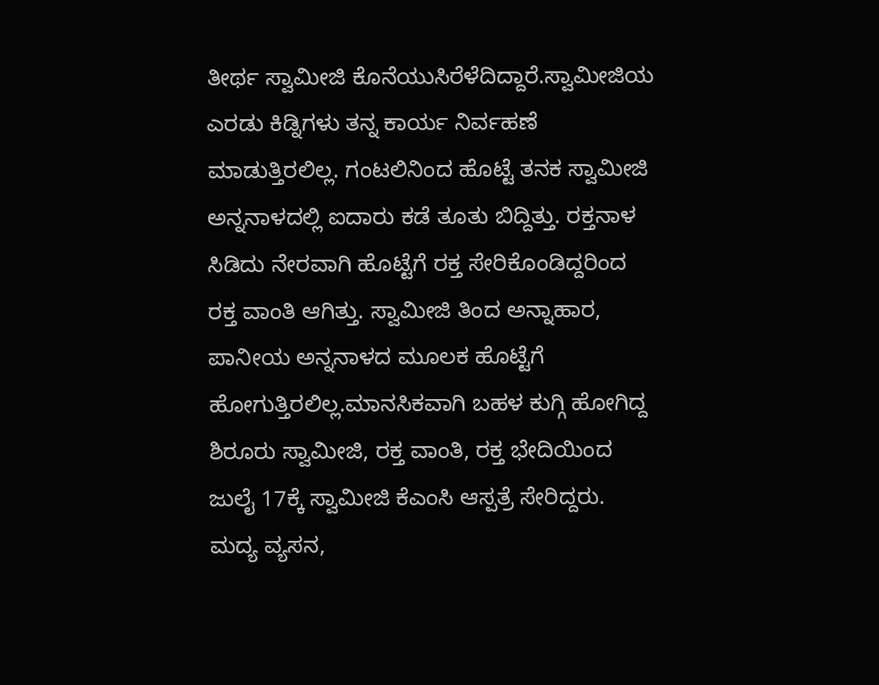ತೀರ್ಥ ಸ್ವಾಮೀಜಿ ಕೊನೆಯುಸಿರೆಳೆದಿದ್ದಾರೆ.ಸ್ವಾಮೀಜಿಯ ಎರಡು ಕಿಡ್ನಿಗಳು ತನ್ನ ಕಾರ್ಯ ನಿರ್ವಹಣೆ ಮಾಡುತ್ತಿರಲಿಲ್ಲ. ಗಂಟಲಿನಿಂದ ಹೊಟ್ಟೆ ತನಕ ಸ್ವಾಮೀಜಿ ಅನ್ನನಾಳದಲ್ಲಿ ಐದಾರು ಕಡೆ ತೂತು ಬಿದ್ದಿತ್ತು. ರಕ್ತನಾಳ ಸಿಡಿದು ನೇರವಾಗಿ ಹೊಟ್ಟೆಗೆ ರಕ್ತ ಸೇರಿಕೊಂಡಿದ್ದರಿಂದ ರಕ್ತ ವಾಂತಿ ಆಗಿತ್ತು. ಸ್ವಾಮೀಜಿ ತಿಂದ ಅನ್ನಾಹಾರ, ಪಾನೀಯ ಅನ್ನನಾಳದ ಮೂಲಕ ಹೊಟ್ಟೆಗೆ ಹೋಗುತ್ತಿರಲಿಲ್ಲ.ಮಾನಸಿಕವಾಗಿ ಬಹಳ ಕುಗ್ಗಿ ಹೋಗಿದ್ದ ಶಿರೂರು ಸ್ವಾಮೀಜಿ, ರಕ್ತ ವಾಂತಿ, ರಕ್ತ ಭೇದಿಯಿಂದ ಜುಲೈ 17ಕ್ಕೆ ಸ್ವಾಮೀಜಿ ಕೆಎಂಸಿ ಆಸ್ಪತ್ರೆ ಸೇರಿದ್ದರು. ಮದ್ಯ ವ್ಯಸನ,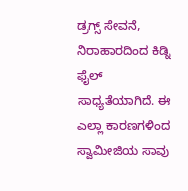ಡ್ರಗ್ಸ್ ಸೇವನೆ, ನಿರಾಹಾರದಿಂದ ಕಿಡ್ನಿ ಫೈಲ್ ಸಾಧ್ಯತೆಯಾಗಿದೆ. ಈ ಎಲ್ಲಾ ಕಾರಣಗಳಿಂದ ಸ್ವಾಮೀಜಿಯ ಸಾವು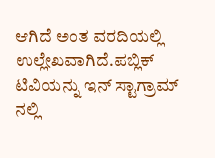ಆಗಿದೆ ಅಂತ ವರದಿಯಲ್ಲಿ ಉಲ್ಲೇಖವಾಗಿದೆ.ಪಬ್ಲಿಕ್ ಟಿವಿಯನ್ನು ಇನ್ ಸ್ಟಾಗ್ರಾಮ್ ನಲ್ಲಿ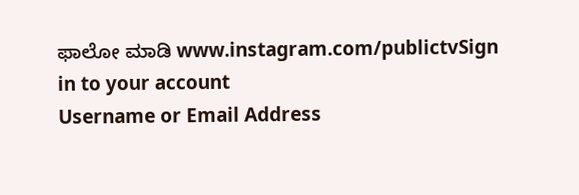ಫಾಲೋ ಮಾಡಿ www.instagram.com/publictvSign in to your account
Username or Email Address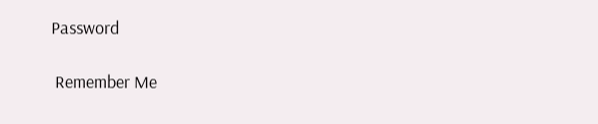Password

 Remember Me